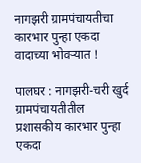नागझरी ग्रामपंचायतीचा कारभार पुन्हा एकदा वादाच्या भोवऱ्यात !

पालघर : नागझरी-चरी खुर्द ग्रामपंचायतीतील प्रशासकीय कारभार पुन्हा एकदा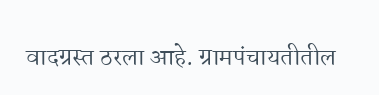वादग्रस्त ठरला आहे. ग्रामपंचायतीतील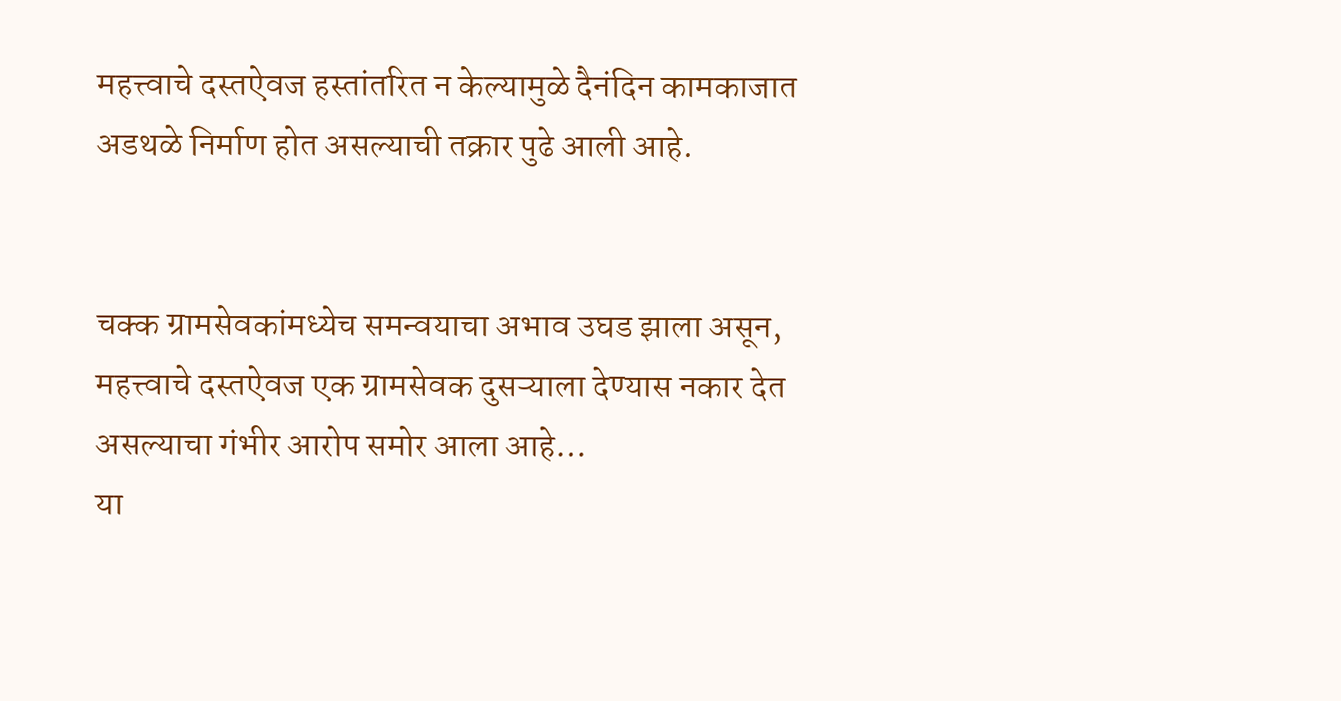महत्त्वाचे दस्तऐवज हस्तांतरित न केल्यामुळे दैनंदिन कामकाजात अडथळे निर्माण होत असल्याची तक्रार पुढे आली आहे.


चक्क ग्रामसेवकांमध्येच समन्वयाचा अभाव उघड झाला असून, महत्त्वाचे दस्तऐवज एक ग्रामसेवक दुसऱ्याला देण्यास नकार देत असल्याचा गंभीर आरोप समोर आला आहे…
या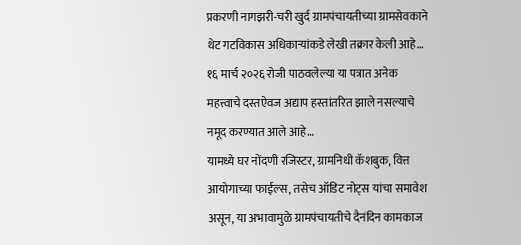प्रकरणी नागझरी-चरी खुर्द ग्रामपंचायतीच्या ग्रामसेवकाने थेट गटविकास अधिकाऱ्यांकडे लेखी तक्रार केली आहे…
१६ मार्च २०२६ रोजी पाठवलेल्या या पत्रात अनेक महत्त्वाचे दस्तऐवज अद्याप हस्तांतरित झाले नसल्याचे नमूद करण्यात आले आहे…
यामध्ये घर नोंदणी रजिस्टर, ग्रामनिधी कॅशबुक, वित्त आयोगाच्या फाईल्स, तसेच ऑडिट नोट्स यांचा समावेश असून, या अभावामुळे ग्रामपंचायतीचे दैनंदिन कामकाज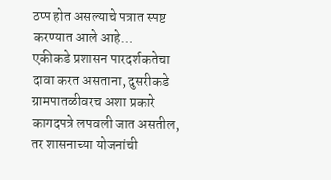ठप्प होत असल्याचे पत्रात स्पष्ट करण्यात आले आहे…
एकीकडे प्रशासन पारदर्शकतेचा दावा करत असताना, दुसरीकडे ग्रामपातळीवरच अशा प्रकारे कागदपत्रे लपवली जात असतील, तर शासनाच्या योजनांची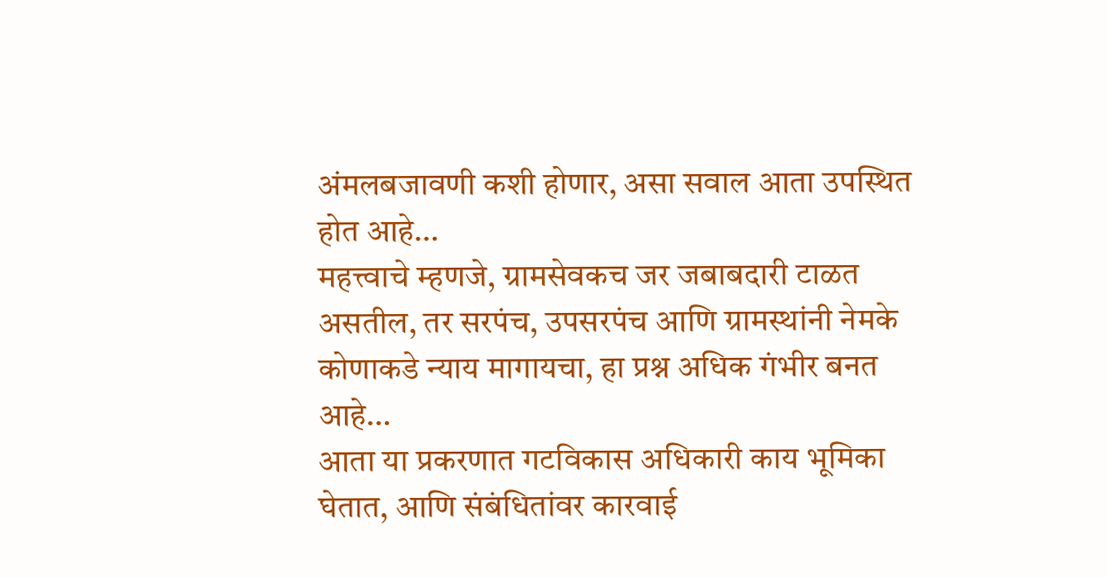अंमलबजावणी कशी होणार, असा सवाल आता उपस्थित होत आहे…
महत्त्वाचे म्हणजे, ग्रामसेवकच जर जबाबदारी टाळत असतील, तर सरपंच, उपसरपंच आणि ग्रामस्थांनी नेमके कोणाकडे न्याय मागायचा, हा प्रश्न अधिक गंभीर बनत आहे…
आता या प्रकरणात गटविकास अधिकारी काय भूमिका घेतात, आणि संबंधितांवर कारवाई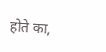होते का,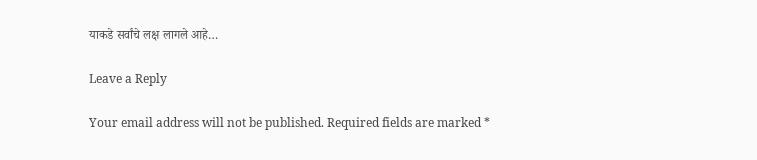याकडे सर्वांचे लक्ष लागले आहे…

Leave a Reply

Your email address will not be published. Required fields are marked *